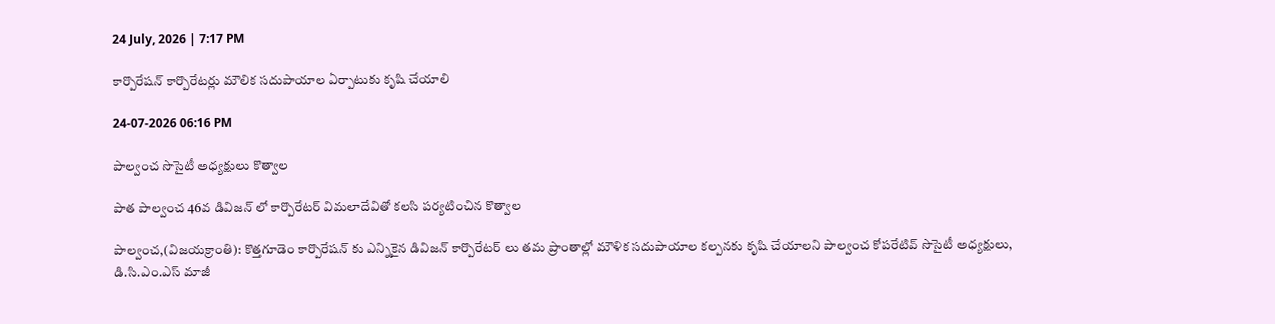24 July, 2026 | 7:17 PM

కార్పొరేషన్ కార్పొరేటర్లు మౌలిక సదుపాయాల ఏర్పాటుకు కృషి చేయాలి

24-07-2026 06:16 PM

పాల్వంచ సొసైటీ అధ్యక్షులు కొత్వాల

పాత పాల్వంచ 46వ డివిజన్ లో కార్పొరేటర్ విమలాదేవితో కలసి పర్యటించిన కొత్వాల

పాల్వంచ,(విజయక్రాంతి): కొత్తగూడెం కార్పొరేషన్ కు ఎన్నికైన డివిజన్ కార్పొరేటర్ లు తమ ప్రాంతాల్లో మౌళిక సదుపాయాల కల్పనకు కృషి చేయాలని పాల్వంచ కోపరేటివ్ సొసైటీ అధ్యక్షులు, డి.సి.ఎం.ఎస్ మాజీ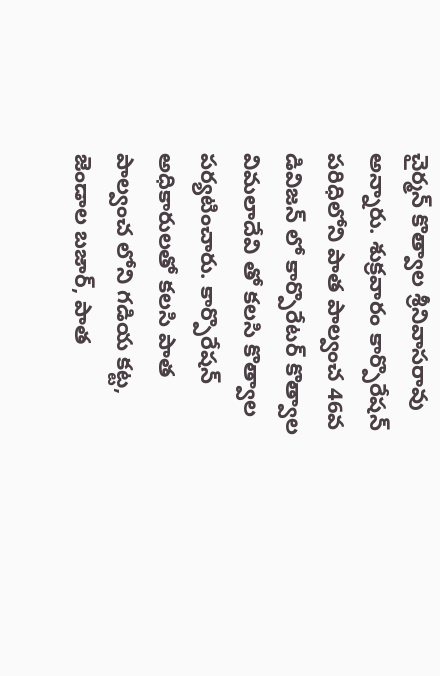చైర్మన్ కొత్వాల శ్రీనివాసరావు అన్నారు. శుక్రవారం కార్పొరేషన్ పరిధిలోని పాత పాల్వంచ 46వ డివిజన్ లో కార్పొరేటర్ కొత్వాల విమలాదేవి తో కలసి కొత్వాల పర్యటించారు. కార్పొరేషన్ అధికారులతో కలసి పాత పాల్వంచ లోని గడియ కట్ట, జెండాల బజార్, పాత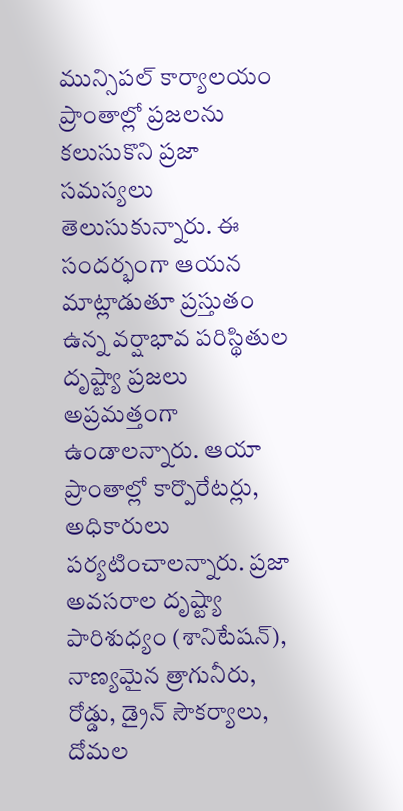మున్సిపల్ కార్యాలయం ప్రాంతాల్లో ప్రజలను కలుసుకొని ప్రజా సమస్యలు తెలుసుకున్నారు. ఈ సందర్భంగా ఆయన మాట్లాడుతూ ప్రస్తుతం ఉన్న వర్షాభావ పరిస్థితుల దృష్ట్యా ప్రజలు అప్రమత్తంగా ఉండాలన్నారు. ఆయా ప్రాంతాల్లో కార్పొరేటర్లు, అధికారులు  పర్యటించాలన్నారు. ప్రజా అవసరాల దృష్ట్యా పారిశుధ్యం (శానిటేషన్), నాణ్యమైన త్రాగునీరు, రోడ్డు, డ్రైన్ సౌకర్యాలు, దోమల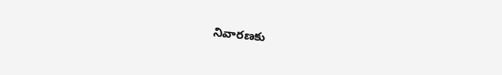నివారణకు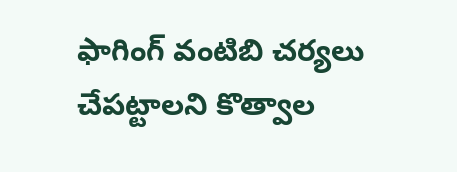ఫాగింగ్ వంటిబి చర్యలు చేపట్టాలని కొత్వాల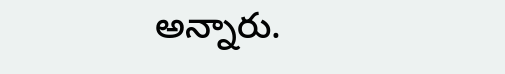అన్నారు.